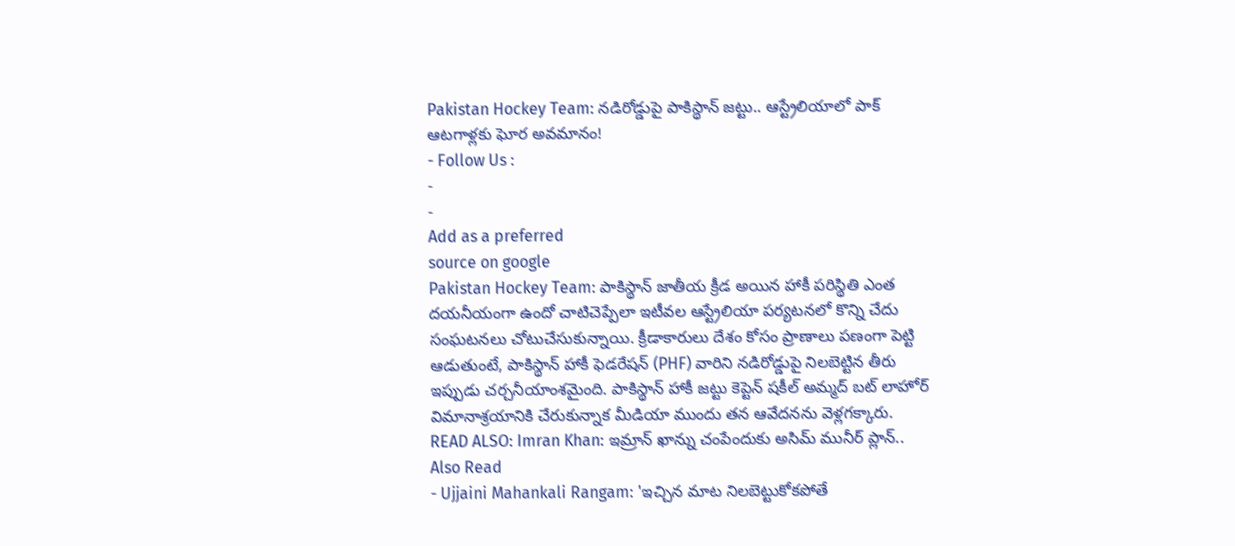Pakistan Hockey Team: నడిరోడ్డుపై పాకిస్థాన్ జట్టు.. ఆస్ట్రేలియాలో పాక్ ఆటగాళ్లకు ఘోర అవమానం!
- Follow Us :
-
-
Add as a preferred
source on google
Pakistan Hockey Team: పాకిస్థాన్ జాతీయ క్రీడ అయిన హాకీ పరిస్థితి ఎంత దయనీయంగా ఉందో చాటిచెప్పేలా ఇటీవల ఆస్ట్రేలియా పర్యటనలో కొన్ని చేదు సంఘటనలు చోటుచేసుకున్నాయి. క్రీడాకారులు దేశం కోసం ప్రాణాలు పణంగా పెట్టి ఆడుతుంటే, పాకిస్థాన్ హాకీ ఫెడరేషన్ (PHF) వారిని నడిరోడ్డుపై నిలబెట్టిన తీరు ఇప్పుడు చర్చనీయాంశమైంది. పాకిస్థాన్ హాకీ జట్టు కెప్టెన్ షకీల్ అమ్మద్ బట్ లాహోర్ విమానాశ్రయానికి చేరుకున్నాక మీడియా ముందు తన ఆవేదనను వెళ్లగక్కారు.
READ ALSO: Imran Khan: ఇమ్రాన్ ఖాన్ను చంపేందుకు అసిమ్ మునీర్ ప్లాన్..
Also Read
- Ujjaini Mahankali Rangam: 'ఇచ్చిన మాట నిలబెట్టుకోకపోతే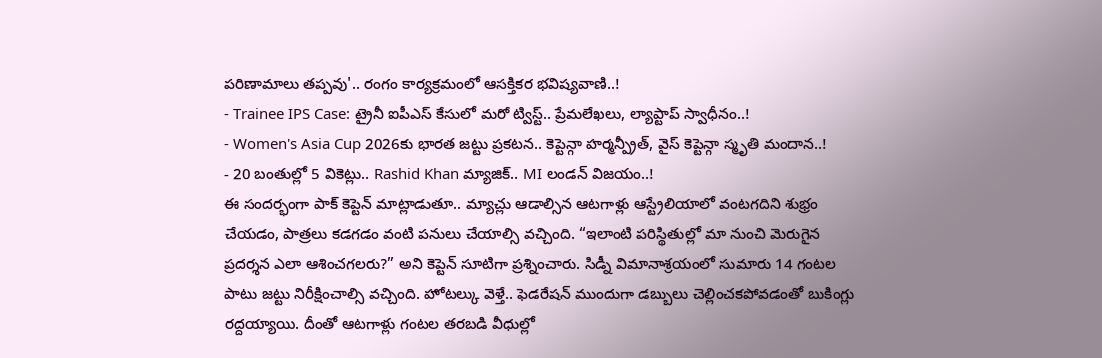పరిణామాలు తప్పవు'.. రంగం కార్యక్రమంలో ఆసక్తికర భవిష్యవాణి..!
- Trainee IPS Case: ట్రైనీ ఐపీఎస్ కేసులో మరో ట్విస్ట్.. ప్రేమలేఖలు, ల్యాప్టాప్ స్వాధీనం..!
- Women's Asia Cup 2026కు భారత జట్టు ప్రకటన.. కెప్టెన్గా హర్మన్ప్రీత్, వైస్ కెప్టెన్గా స్మృతి మందాన..!
- 20 బంతుల్లో 5 వికెట్లు.. Rashid Khan మ్యాజిక్.. MI లండన్ విజయం..!
ఈ సందర్భంగా పాక్ కెప్టెన్ మాట్లాడుతూ.. మ్యాచ్లు ఆడాల్సిన ఆటగాళ్లు ఆస్ట్రేలియాలో వంటగదిని శుభ్రం చేయడం, పాత్రలు కడగడం వంటి పనులు చేయాల్సి వచ్చింది. “ఇలాంటి పరిస్థితుల్లో మా నుంచి మెరుగైన ప్రదర్శన ఎలా ఆశించగలరు?” అని కెప్టెన్ సూటిగా ప్రశ్నించారు. సిడ్నీ విమానాశ్రయంలో సుమారు 14 గంటల పాటు జట్టు నిరీక్షించాల్సి వచ్చింది. హోటల్కు వెళ్తే.. ఫెడరేషన్ ముందుగా డబ్బులు చెల్లించకపోవడంతో బుకింగ్లు రద్దయ్యాయి. దీంతో ఆటగాళ్లు గంటల తరబడి వీధుల్లో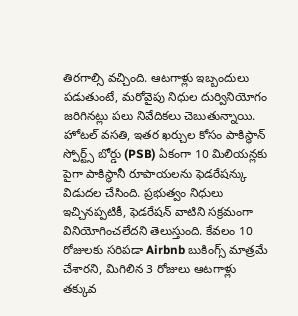తిరగాల్సి వచ్చింది. ఆటగాళ్లు ఇబ్బందులు పడుతుంటే, మరోవైపు నిధుల దుర్వినియోగం జరిగినట్లు పలు నివేదికలు చెబుతున్నాయి. హోటల్ వసతి, ఇతర ఖర్చుల కోసం పాకిస్థాన్ స్పోర్ట్స్ బోర్డు (PSB) ఏకంగా 10 మిలియన్లకు పైగా పాకిస్థానీ రూపాయలను ఫెడరేషన్కు విడుదల చేసింది. ప్రభుత్వం నిధులు ఇచ్చినప్పటికీ, ఫెడరేషన్ వాటిని సక్రమంగా వినియోగించలేదని తెలుస్తుంది. కేవలం 10 రోజులకు సరిపడా Airbnb బుకింగ్స్ మాత్రమే చేశారని, మిగిలిన 3 రోజులు ఆటగాళ్లు తక్కువ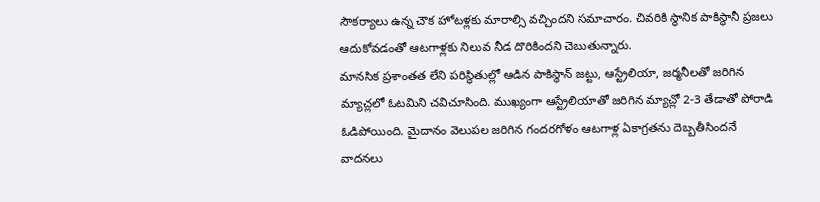సౌకర్యాలు ఉన్న చౌక హోటళ్లకు మారాల్సి వచ్చిందని సమాచారం. చివరికి స్థానిక పాకిస్థానీ ప్రజలు ఆదుకోవడంతో ఆటగాళ్లకు నిలువ నీడ దొరికిందని చెబుతున్నారు.
మానసిక ప్రశాంతత లేని పరిస్థితుల్లో ఆడిన పాకిస్థాన్ జట్టు, ఆస్ట్రేలియా, జర్మనీలతో జరిగిన మ్యాచ్లలో ఓటమిని చవిచూసింది. ముఖ్యంగా ఆస్ట్రేలియాతో జరిగిన మ్యాచ్లో 2-3 తేడాతో పోరాడి ఓడిపోయింది. మైదానం వెలుపల జరిగిన గందరగోళం ఆటగాళ్ల ఏకాగ్రతను దెబ్బతీసిందనే వాదనలు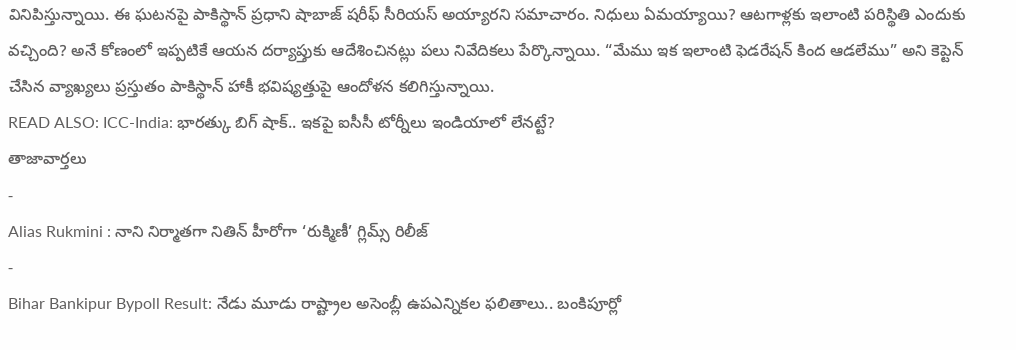వినిపిస్తున్నాయి. ఈ ఘటనపై పాకిస్థాన్ ప్రధాని షాబాజ్ షరీఫ్ సీరియస్ అయ్యారని సమాచారం. నిధులు ఏమయ్యాయి? ఆటగాళ్లకు ఇలాంటి పరిస్థితి ఎందుకు వచ్చింది? అనే కోణంలో ఇప్పటికే ఆయన దర్యాప్తుకు ఆదేశించినట్లు పలు నివేదికలు పేర్కొన్నాయి. “మేము ఇక ఇలాంటి ఫెడరేషన్ కింద ఆడలేము” అని కెప్టెన్ చేసిన వ్యాఖ్యలు ప్రస్తుతం పాకిస్థాన్ హాకీ భవిష్యత్తుపై ఆందోళన కలిగిస్తున్నాయి.
READ ALSO: ICC-India: భారత్కు బిగ్ షాక్.. ఇకపై ఐసీసీ టోర్నీలు ఇండియాలో లేనట్టే?
తాజావార్తలు
-
Alias Rukmini : నాని నిర్మాతగా నితిన్ హీరోగా ‘రుక్మిణీ’ గ్లిమ్స్ రిలీజ్
-
Bihar Bankipur Bypoll Result: నేడు మూడు రాష్ట్రాల అసెంబ్లీ ఉపఎన్నికల ఫలితాలు.. బంకిపూర్లో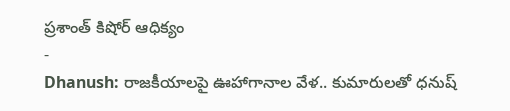ప్రశాంత్ కిషోర్ ఆధిక్యం
-
Dhanush: రాజకీయాలపై ఊహాగానాల వేళ.. కుమారులతో ధనుష్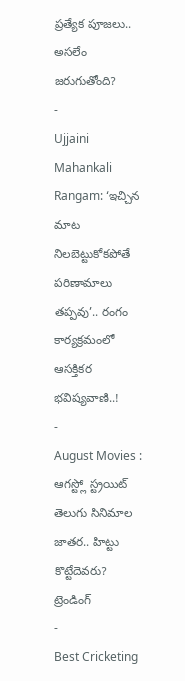ప్రత్యేక పూజలు.. అసలేం జరుగుతోంది?
-
Ujjaini Mahankali Rangam: ‘ఇచ్చిన మాట నిలబెట్టుకోకపోతే పరిణామాలు తప్పవు’.. రంగం కార్యక్రమంలో ఆసక్తికర భవిష్యవాణి..!
-
August Movies : ఆగస్ట్లో స్ట్రయిట్ తెలుగు సినిమాల జాతర.. హిట్టు కొట్టేదెవరు?
ట్రెండింగ్
-
Best Cricketing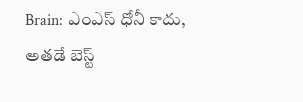Brain: ఎంఎస్ ధోనీ కాదు, అతడే బెస్ట్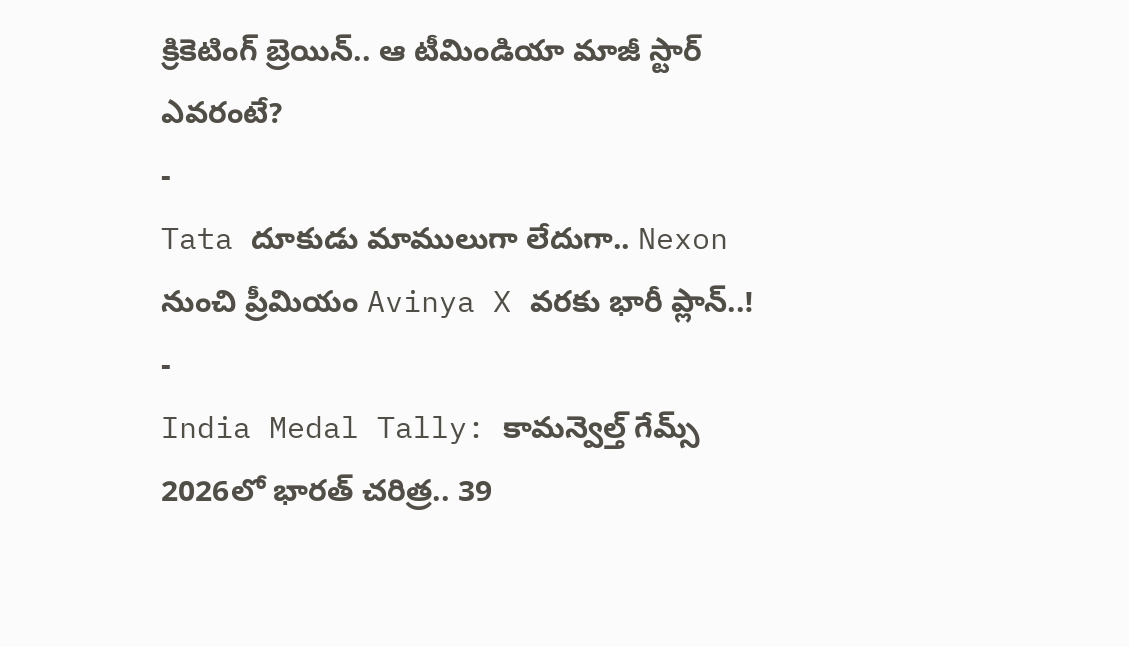క్రికెటింగ్ బ్రెయిన్.. ఆ టీమిండియా మాజీ స్టార్ ఎవరంటే?
-
Tata దూకుడు మాములుగా లేదుగా.. Nexon నుంచి ప్రీమియం Avinya X వరకు భారీ ప్లాన్..!
-
India Medal Tally: కామన్వెల్త్ గేమ్స్ 2026లో భారత్ చరిత్ర.. 39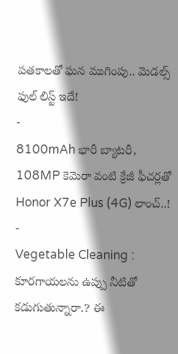పతకాలతో ఘన ముగింపు.. మెడల్స్ ఫుల్ లిస్ట్ ఇదే!
-
8100mAh భారీ బ్యాటరీ, 108MP కెమెరా వంటి క్రేజీ ఫీచర్లతో Honor X7e Plus (4G) లాంచ్..!
-
Vegetable Cleaning : కూరగాయలను ఉప్పు నీటితో కడుగుతున్నారా.? ఈ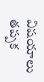విషయాలు తప్పక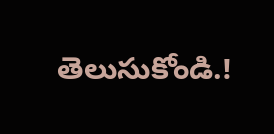తెలుసుకోండి.!